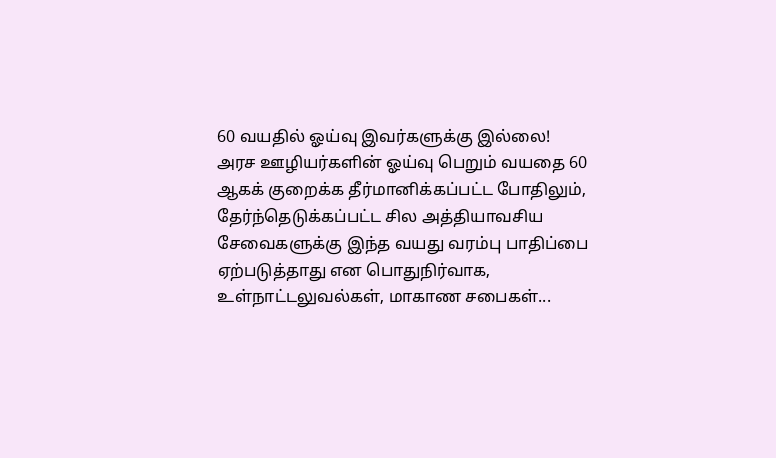60 வயதில் ஓய்வு இவர்களுக்கு இல்லை!
அரச ஊழியர்களின் ஓய்வு பெறும் வயதை 60 ஆகக் குறைக்க தீர்மானிக்கப்பட்ட போதிலும், தேர்ந்தெடுக்கப்பட்ட சில அத்தியாவசிய சேவைகளுக்கு இந்த வயது வரம்பு பாதிப்பை ஏற்படுத்தாது என பொதுநிர்வாக, உள்நாட்டலுவல்கள், மாகாண சபைகள்...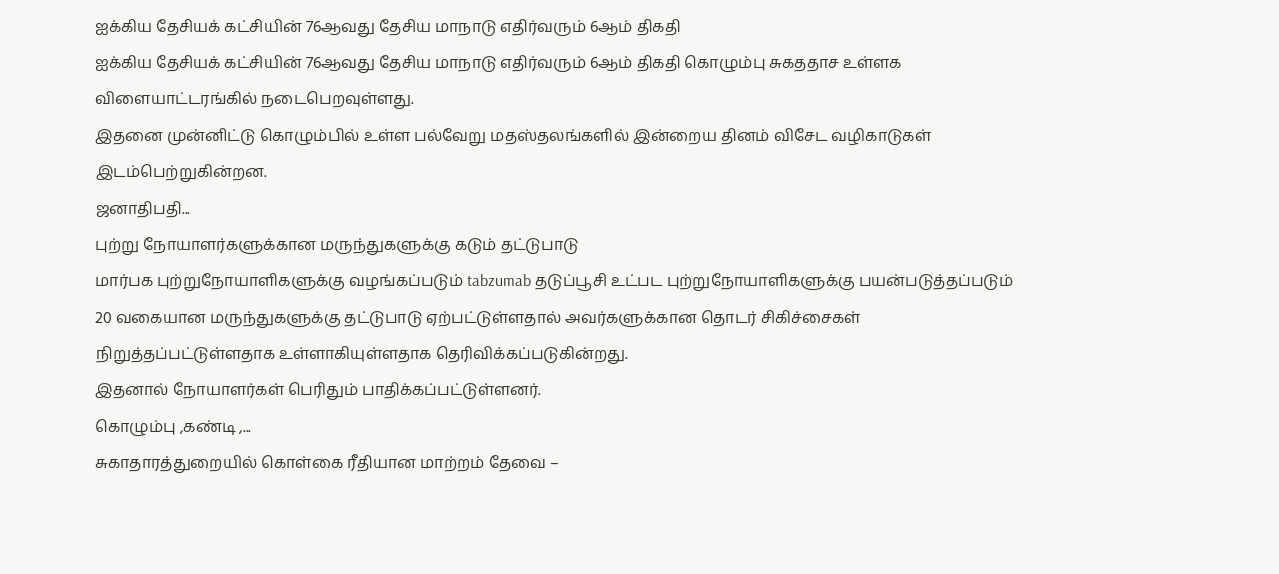ஐக்கிய தேசியக் கட்சியின் 76ஆவது தேசிய மாநாடு எதிர்வரும் 6ஆம் திகதி
ஐக்கிய தேசியக் கட்சியின் 76ஆவது தேசிய மாநாடு எதிர்வரும் 6ஆம் திகதி கொழும்பு சுகததாச உள்ளக விளையாட்டரங்கில் நடைபெறவுள்ளது.
இதனை முன்னிட்டு கொழும்பில் உள்ள பல்வேறு மதஸ்தலங்களில் இன்றைய தினம் விசேட வழிகாடுகள் இடம்பெற்றுகின்றன.
ஜனாதிபதி...
புற்று நோயாளர்களுக்கான மருந்துகளுக்கு கடும் தட்டுபாடு
மார்பக புற்றுநோயாளிகளுக்கு வழங்கப்படும் tabzumab தடுப்பூசி உட்பட புற்றுநோயாளிகளுக்கு பயன்படுத்தப்படும் 20 வகையான மருந்துகளுக்கு தட்டுபாடு ஏற்பட்டுள்ளதால் அவர்களுக்கான தொடர் சிகிச்சைகள் நிறுத்தப்பட்டுள்ளதாக உள்ளாகியுள்ளதாக தெரிவிக்கப்படுகின்றது.
இதனால் நோயாளர்கள் பெரிதும் பாதிக்கப்பட்டுள்ளனர்.
கொழும்பு ,கண்டி ,...
சுகாதாரத்துறையில் கொள்கை ரீதியான மாற்றம் தேவை –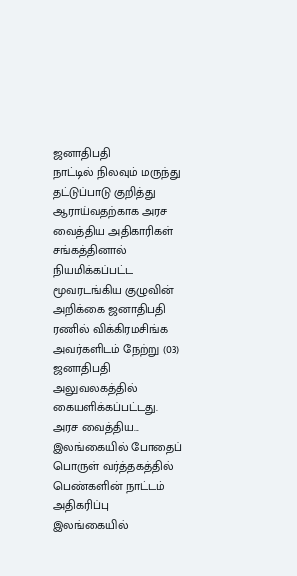ஜனாதிபதி
நாட்டில் நிலவும் மருந்து தட்டுப்பாடு குறித்து ஆராய்வதற்காக அரச வைத்திய அதிகாரிகள் சங்கத்தினால் நியமிக்கப்பட்ட மூவரடங்கிய குழுவின் அறிக்கை ஜனாதிபதி ரணில் விக்கிரமசிங்க அவர்களிடம் நேற்று (03) ஜனாதிபதி அலுவலகத்தில் கையளிக்கப்பட்டது.
அரச வைத்திய...
இலங்கையில் போதைப் பொருள் வர்த்தகத்தில் பெண்களின் நாட்டம் அதிகரிப்பு
இலங்கையில்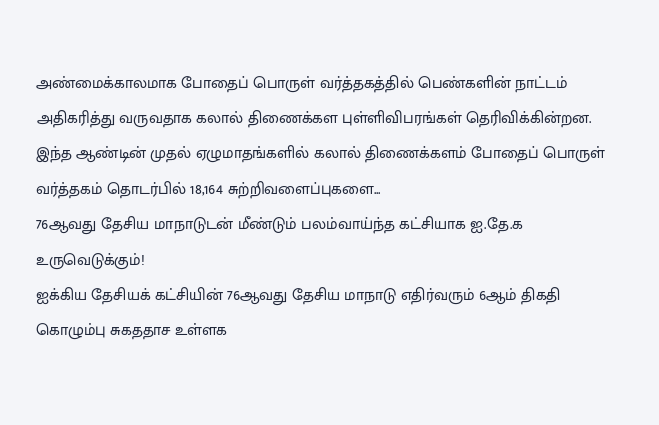அண்மைக்காலமாக போதைப் பொருள் வர்த்தகத்தில் பெண்களின் நாட்டம் அதிகரித்து வருவதாக கலால் திணைக்கள புள்ளிவிபரங்கள் தெரிவிக்கின்றன.
இந்த ஆண்டின் முதல் ஏழுமாதங்களில் கலால் திணைக்களம் போதைப் பொருள் வர்த்தகம் தொடர்பில் 18,164 சுற்றிவளைப்புகளை...
76ஆவது தேசிய மாநாடுடன் மீண்டும் பலம்வாய்ந்த கட்சியாக ஐ.தே.க உருவெடுக்கும்!
ஐக்கிய தேசியக் கட்சியின் 76ஆவது தேசிய மாநாடு எதிர்வரும் 6ஆம் திகதி கொழும்பு சுகததாச உள்ளக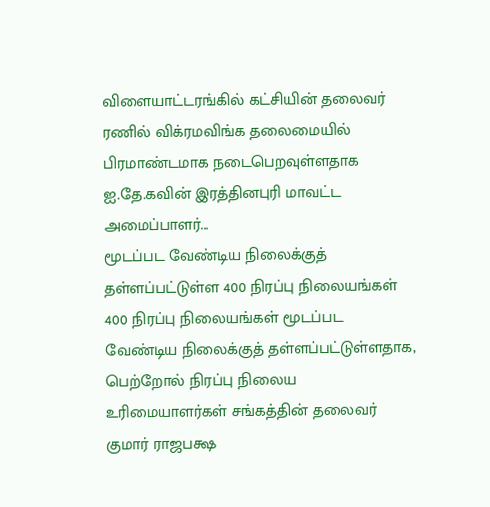விளையாட்டரங்கில் கட்சியின் தலைவர் ரணில் விக்ரமவிங்க தலைமையில் பிரமாண்டமாக நடைபெறவுள்ளதாக ஐ.தே.கவின் இரத்தினபுரி மாவட்ட அமைப்பாளர்...
மூடப்பட வேண்டிய நிலைக்குத் தள்ளப்பட்டுள்ள 400 நிரப்பு நிலையங்கள்
400 நிரப்பு நிலையங்கள் மூடப்பட வேண்டிய நிலைக்குத் தள்ளப்பட்டுள்ளதாக, பெற்றோல் நிரப்பு நிலைய உரிமையாளர்கள் சங்கத்தின் தலைவர் குமார் ராஜபக்ஷ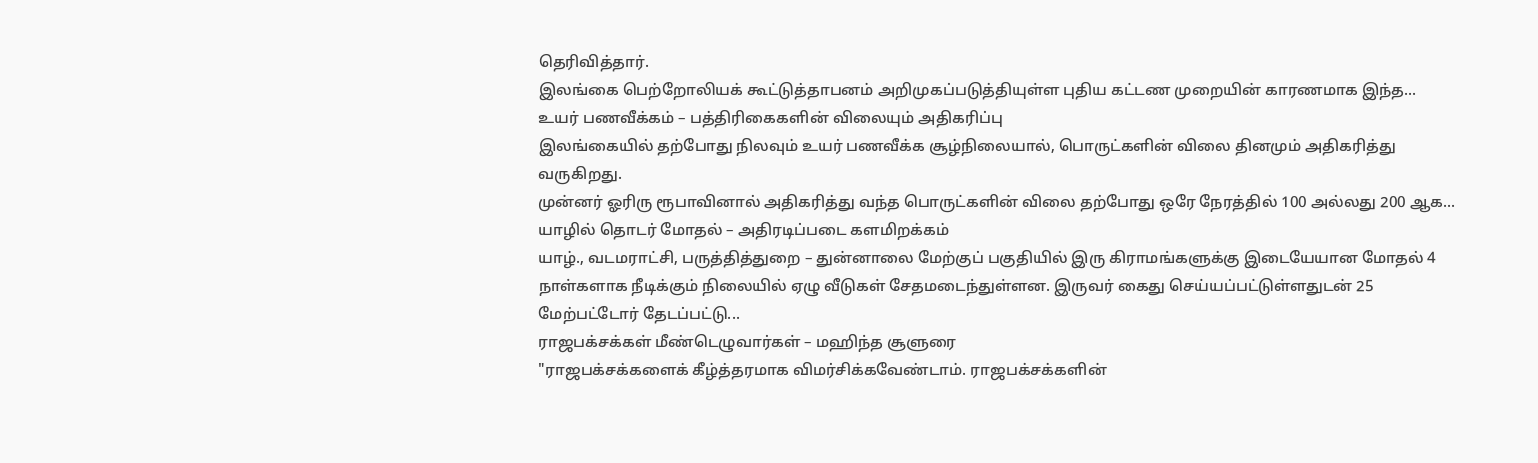தெரிவித்தார்.
இலங்கை பெற்றோலியக் கூட்டுத்தாபனம் அறிமுகப்படுத்தியுள்ள புதிய கட்டண முறையின் காரணமாக இந்த...
உயர் பணவீக்கம் – பத்திரிகைகளின் விலையும் அதிகரிப்பு
இலங்கையில் தற்போது நிலவும் உயர் பணவீக்க சூழ்நிலையால், பொருட்களின் விலை தினமும் அதிகரித்து வருகிறது.
முன்னர் ஓரிரு ரூபாவினால் அதிகரித்து வந்த பொருட்களின் விலை தற்போது ஒரே நேரத்தில் 100 அல்லது 200 ஆக...
யாழில் தொடர் மோதல் – அதிரடிப்படை களமிறக்கம்
யாழ்., வடமராட்சி, பருத்தித்துறை – துன்னாலை மேற்குப் பகுதியில் இரு கிராமங்களுக்கு இடையேயான மோதல் 4 நாள்களாக நீடிக்கும் நிலையில் ஏழு வீடுகள் சேதமடைந்துள்ளன. இருவர் கைது செய்யப்பட்டுள்ளதுடன் 25 மேற்பட்டோர் தேடப்பட்டு...
ராஜபக்சக்கள் மீண்டெழுவார்கள் – மஹிந்த சூளுரை
"ராஜபக்சக்களைக் கீழ்த்தரமாக விமர்சிக்கவேண்டாம். ராஜபக்சக்களின்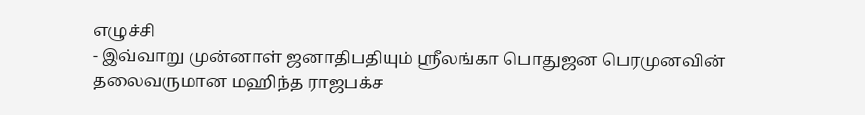எழுச்சி
- இவ்வாறு முன்னாள் ஜனாதிபதியும் ஸ்ரீலங்கா பொதுஜன பெரமுனவின் தலைவருமான மஹிந்த ராஜபக்ச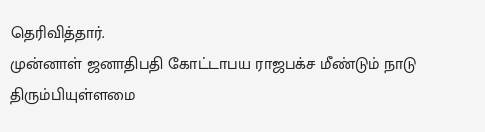தெரிவித்தார்.
முன்னாள் ஜனாதிபதி கோட்டாபய ராஜபக்ச மீண்டும் நாடு திரும்பியுள்ளமை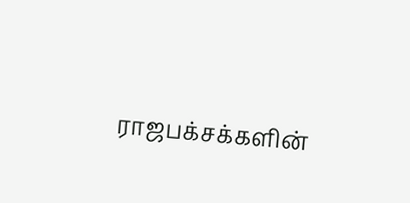ராஜபக்சக்களின்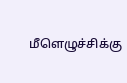மீளெழுச்சிக்கு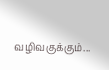வழிவகுக்கும்...